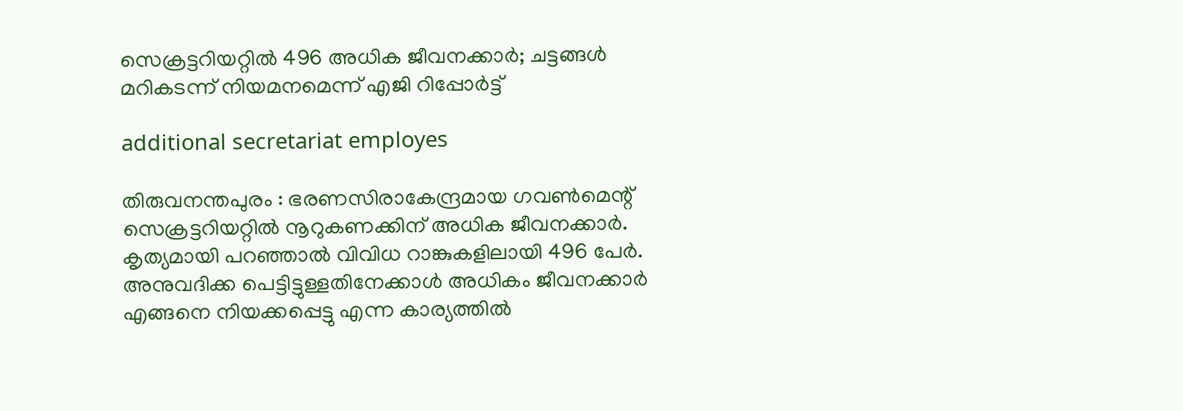സെക്രട്ടറിയറ്റിൽ 496 അധിക ജീവനക്കാർ; ചട്ടങ്ങൾ മറികടന്ന് നിയമനമെന്ന് എജി റിപ്പോർട്ട്

additional secretariat employes

തിരുവനന്തപുരം : ഭരണസിരാകേന്ദ്രമായ ഗവൺമെന്റ് സെക്രട്ടറിയറ്റിൽ നൂറുകണക്കിന് അധിക ജീവനക്കാർ. കൃത്യമായി പറഞ്ഞാൽ വിവിധ റാങ്കുകളിലായി 496 പേർ. അനുവദിക്ക പെട്ടിട്ടുള്ളതിനേക്കാൾ അധികം ജീവനക്കാർ എങ്ങനെ നിയക്കപ്പെട്ടു എന്ന കാര്യത്തിൽ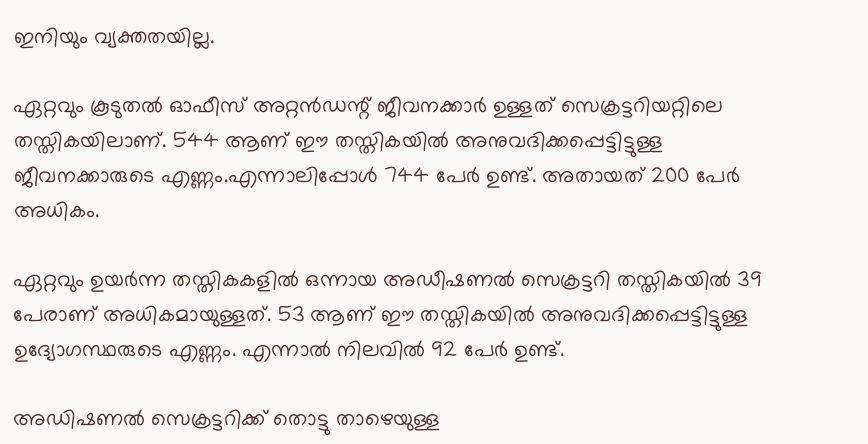ഇനിയും വ്യക്തതയില്ല.

ഏറ്റവും കൂടുതൽ ഓഫീസ് അറ്റൻഡന്റ് ജീവനക്കാർ ഉള്ളത് സെക്രട്ടറിയറ്റിലെ  തസ്തികയിലാണ്. 544 ആണ് ഈ തസ്തികയിൽ അനുവദിക്കപ്പെട്ടിട്ടുള്ള ജീവനക്കാരുടെ എണ്ണം.എന്നാലിപ്പോൾ 744 പേർ ഉണ്ട്. അതായത് 200 പേർ അധികം.

ഏറ്റവും ഉയർന്ന തസ്തികകളിൽ ഒന്നായ അഡീഷണൽ സെക്രട്ടറി തസ്തികയിൽ 39 പേരാണ് അധികമായുള്ളത്. 53 ആണ് ഈ തസ്തികയിൽ അനുവദിക്കപ്പെട്ടിട്ടുള്ള ഉദ്യോഗസ്ഥരുടെ എണ്ണം. എന്നാൽ നിലവിൽ 92 പേർ ഉണ്ട്.

അഡിഷണൽ സെക്രട്ടറിക്ക് തൊട്ടു താഴെയുള്ള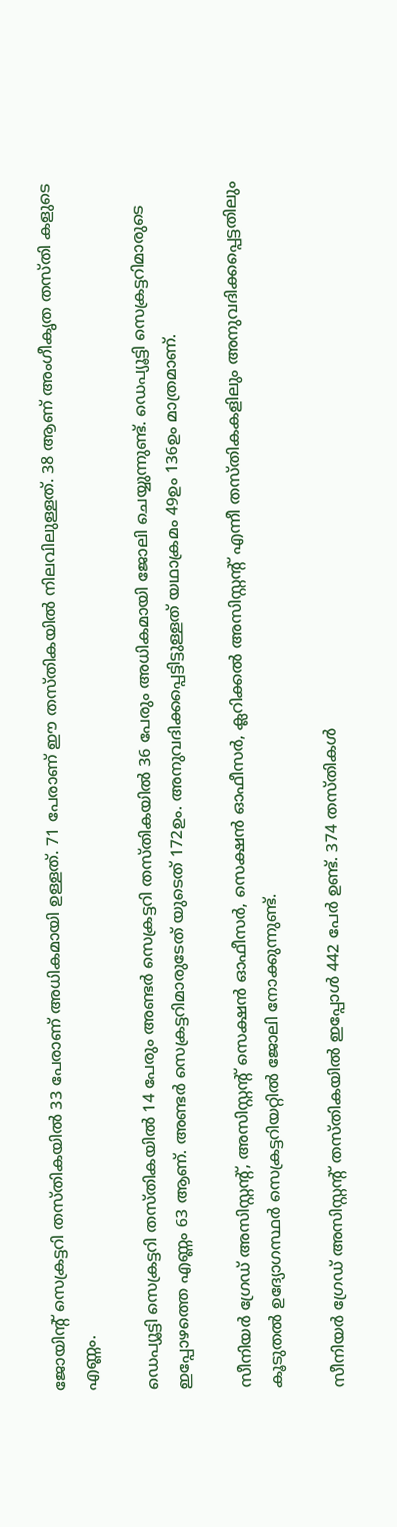ജോയിന്റ് സെക്രട്ടറി തസ്തികയിൽ 33 പേരാണ് അധികമായി ഉള്ളത്. 71 പേരാണ് ഈ തസ്തികയിൽ നിലവിലുള്ളത്. 38 ആണ് അംഗീകൃത തസ്തി കളുടെ എണ്ണം.

ഡെപ്യൂട്ടി സെക്രട്ടറി തസ്തികയിൽ 14 പേരും അണ്ടർ സെക്രട്ടറി തസ്തികയിൽ 36 പേരും അധികമായി ജോലി ചെയ്യുന്നുണ്ട്. ഡെപ്യൂട്ടി സെക്രട്ടറിമാരുടെ ഇപ്പോഴത്തെ എണ്ണം 63 ആണ്. അണ്ടർ സെക്രട്ടറിമാരുടേത് യുടെത് 172ഉം. അനുവദിക്കപ്പെട്ടിട്ടുള്ളത് യഥാക്രമം 49ഉം 136ഉം മാത്രമാണ്.

സീനിയർ ഗ്രേഡ് അസിസ്റ്റന്റ്, അസിസ്റ്റന്റ് സെക്ഷൻ ഓഫീസർ, സെക്ഷൻ ഓഫീസർ, ക്ലറിക്കൽ അസിസ്റ്റന്റ് എന്നീ തസ്തികകളിലും അനുവദിക്കപ്പെട്ടതിലും കൂടുതൽ ഉദ്യോഗസ്ഥർ സെക്രട്ടറിയറ്റിൽ ജോലി നോക്കുന്നുണ്ട്.

സീനിയർ ഗ്രേഡ് അസിസ്റ്റന്റ് തസ്തികയിൽ ഇപ്പോൾ 442 പേർ ഉണ്ട്. 374 തസ്തികൾ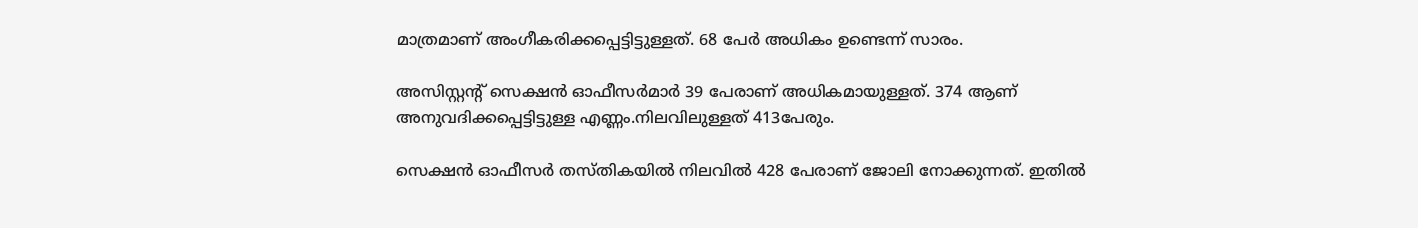മാത്രമാണ് അംഗീകരിക്കപ്പെട്ടിട്ടുള്ളത്. 68 പേർ അധികം ഉണ്ടെന്ന് സാരം.

അസിസ്റ്റന്റ് സെക്ഷൻ ഓഫീസർമാർ 39 പേരാണ് അധികമായുള്ളത്. 374 ആണ് അനുവദിക്കപ്പെട്ടിട്ടുള്ള എണ്ണം.നിലവിലുള്ളത് 413പേരും.

സെക്ഷൻ ഓഫീസർ തസ്തികയിൽ നിലവിൽ 428 പേരാണ് ജോലി നോക്കുന്നത്. ഇതിൽ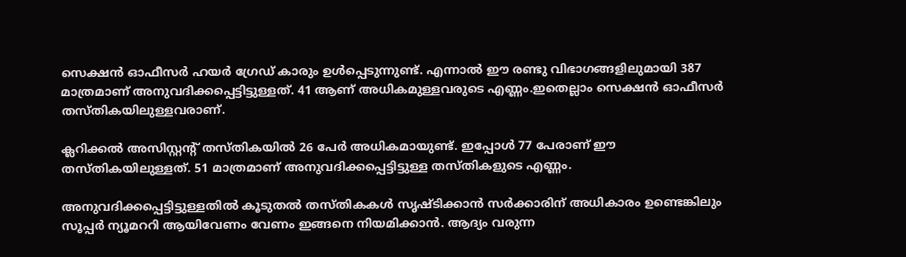സെക്ഷൻ ഓഫീസർ ഹയർ ഗ്രേഡ് കാരും ഉൾപ്പെടുന്നുണ്ട്. എന്നാൽ ഈ രണ്ടു വിഭാഗങ്ങളിലുമായി 387 മാത്രമാണ് അനുവദിക്കപ്പെട്ടിട്ടുള്ളത്. 41 ആണ് അധികമുള്ളവരുടെ എണ്ണം.ഇതെല്ലാം സെക്ഷൻ ഓഫീസർ തസ്തികയിലുള്ളവരാണ്.

ക്ലറിക്കൽ അസിസ്റ്റന്റ് തസ്തികയിൽ 26 പേർ അധികമായുണ്ട്. ഇപ്പോൾ 77 പേരാണ് ഈ തസ്തികയിലുള്ളത്. 51 മാത്രമാണ് അനുവദിക്കപ്പെട്ടിട്ടുള്ള തസ്തികളുടെ എണ്ണം.

അനുവദിക്കപ്പെട്ടിട്ടുള്ളതിൽ കൂടുതൽ തസ്തികകൾ സൃഷ്ടിക്കാൻ സർക്കാരിന് അധികാരം ഉണ്ടെങ്കിലും സൂപ്പർ ന്യൂമററി ആയിവേണം വേണം ഇങ്ങനെ നിയമിക്കാൻ. ആദ്യം വരുന്ന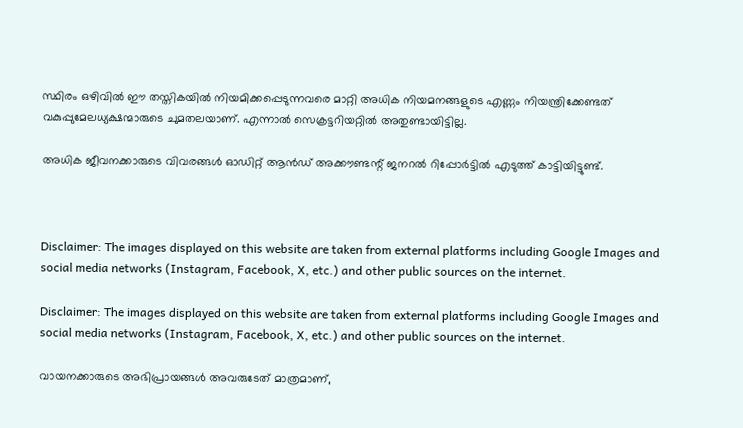സ്ഥിരം ഒഴിവിൽ ഈ തസ്തികയിൽ നിയമിക്കപ്പെടുന്നവരെ മാറ്റി അധിക നിയമനങ്ങളുടെ എണ്ണം നിയന്ത്രിക്കേണ്ടത് വകുപ്പുമേലധ്യക്ഷന്മാരുടെ ചുമതലയാണ്. എന്നാൽ സെക്രട്ടറിയറ്റിൽ അതുണ്ടായിട്ടില്ല.

അധിക ജീവനക്കാരുടെ വിവരങ്ങൾ ഓഡിറ്റ് ആൻഡ് അക്കൗണ്ടന്റ് ജനറൽ റിപ്പോർട്ടിൽ എടുത്ത് കാട്ടിയിട്ടുണ്ട്.



Disclaimer: The images displayed on this website are taken from external platforms including Google Images and social media networks (Instagram, Facebook, X, etc.) and other public sources on the internet.

Disclaimer: The images displayed on this website are taken from external platforms including Google Images and social media networks (Instagram, Facebook, X, etc.) and other public sources on the internet.

വായനക്കാരുടെ അഭിപ്രായങ്ങള്‍ അവരുടേത് മാത്രമാണ്,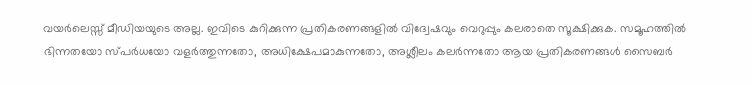വയർലെസ്സ് മീഡിയയുടെ അല്ല. ഇവിടെ കുറിക്കുന്ന പ്രതികരണങ്ങളിൽ വിദ്വേഷവും വെറുപ്പും കലരാതെ സൂക്ഷിക്കുക. സമൂഹത്തിൽ ഭിന്നതയോ സ്‌പർധയോ വളർത്തുന്നതോ, അധിക്ഷേപമാകുന്നതോ, അശ്ലീലം കലർന്നതോ ആയ പ്രതികരണങ്ങൾ സൈബർ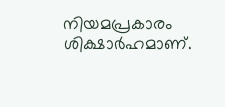നിയമപ്രകാരം ശിക്ഷാർഹമാണ്.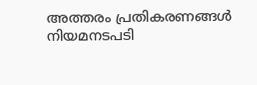അത്തരം പ്രതികരണങ്ങൾ നിയമനടപടി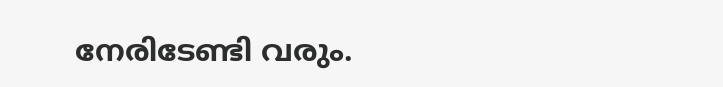നേരിടേണ്ടി വരും.